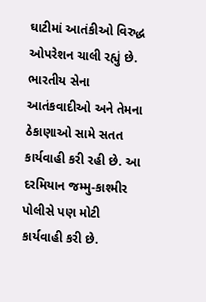ઘાટીમાં આતંકીઓ વિરુદ્ધ ઓપરેશન ચાલી રહ્યું છે. ભારતીય સેના આતંકવાદીઓ અને તેમના ઠેકાણાઓ સામે સતત કાર્યવાહી કરી રહી છે. આ દરમિયાન જમ્મુ-કાશ્મીર પોલીસે પણ મોટી કાર્યવાહી કરી છે.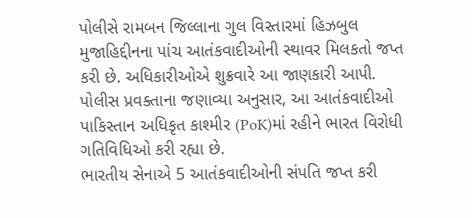પોલીસે રામબન જિલ્લાના ગુલ વિસ્તારમાં હિઝબુલ મુજાહિદ્દીનના પાંચ આતંકવાદીઓની સ્થાવર મિલકતો જપ્ત કરી છે. અધિકારીઓએ શુક્રવારે આ જાણકારી આપી. પોલીસ પ્રવક્તાના જણાવ્યા અનુસાર, આ આતંકવાદીઓ પાકિસ્તાન અધિકૃત કાશ્મીર (PoK)માં રહીને ભારત વિરોધી ગતિવિધિઓ કરી રહ્યા છે.
ભારતીય સેનાએ 5 આતંકવાદીઓની સંપતિ જપ્ત કરી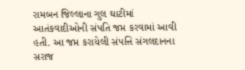રામબન જિલ્લાના ગુલ ઘાટીમાં આતંકવાદીઓની સંપતિ જપ્ત કરવામાં આવી હતી. આ જપ્ત કરાયેલી સંપત્તિ સંગલદાનના સરાજ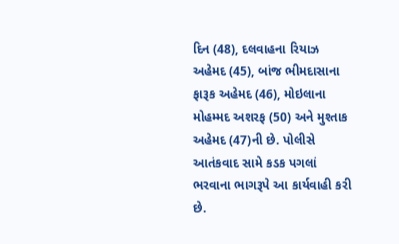દિન (48), દલવાહના રિયાઝ અહેમદ (45), બાંજ ભીમદાસાના ફારૂક અહેમદ (46), મોઇલાના મોહમ્મદ અશરફ (50) અને મુશ્તાક અહેમદ (47)ની છે. પોલીસે આતંકવાદ સામે કડક પગલાં ભરવાના ભાગરૂપે આ કાર્યવાહી કરી છે.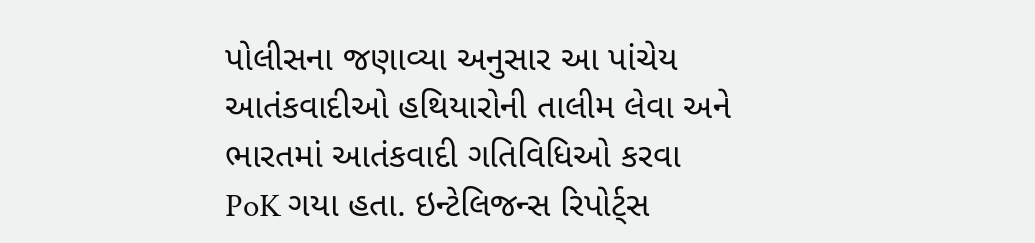પોલીસના જણાવ્યા અનુસાર આ પાંચેય આતંકવાદીઓ હથિયારોની તાલીમ લેવા અને ભારતમાં આતંકવાદી ગતિવિધિઓ કરવા PoK ગયા હતા. ઇન્ટેલિજન્સ રિપોર્ટ્સ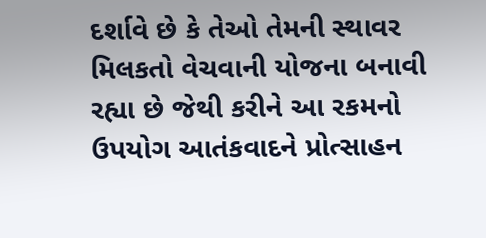દર્શાવે છે કે તેઓ તેમની સ્થાવર મિલકતો વેચવાની યોજના બનાવી રહ્યા છે જેથી કરીને આ રકમનો ઉપયોગ આતંકવાદને પ્રોત્સાહન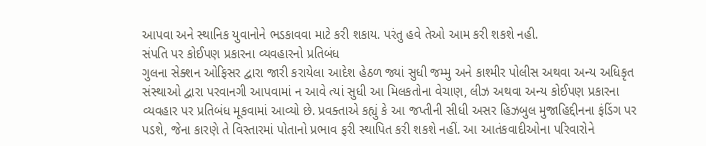આપવા અને સ્થાનિક યુવાનોને ભડકાવવા માટે કરી શકાય. પરંતુ હવે તેઓ આમ કરી શકશે નહી.
સંપતિ પર કોઈપણ પ્રકારના વ્યવહારનો પ્રતિબંધ
ગુલના સેક્શન ઓફિસર દ્વારા જારી કરાયેલા આદેશ હેઠળ જ્યાં સુધી જમ્મુ અને કાશ્મીર પોલીસ અથવા અન્ય અધિકૃત સંસ્થાઓ દ્વારા પરવાનગી આપવામાં ન આવે ત્યાં સુધી આ મિલકતોના વેચાણ, લીઝ અથવા અન્ય કોઈપણ પ્રકારના વ્યવહાર પર પ્રતિબંધ મૂકવામાં આવ્યો છે. પ્રવક્તાએ કહ્યું કે આ જપ્તીની સીધી અસર હિઝબુલ મુજાહિદ્દીનના ફંડિંગ પર પડશે, જેના કારણે તે વિસ્તારમાં પોતાનો પ્રભાવ ફરી સ્થાપિત કરી શકશે નહીં. આ આતંકવાદીઓના પરિવારોને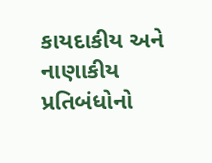કાયદાકીય અને નાણાકીય પ્રતિબંધોનો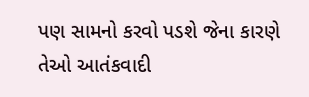પણ સામનો કરવો પડશે જેના કારણે તેઓ આતંકવાદી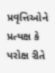પ્રવૃત્તિઓને પ્રત્યક્ષ કે પરોક્ષ રીતે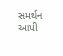સમર્થન આપી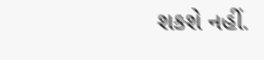શકશે નહીં.